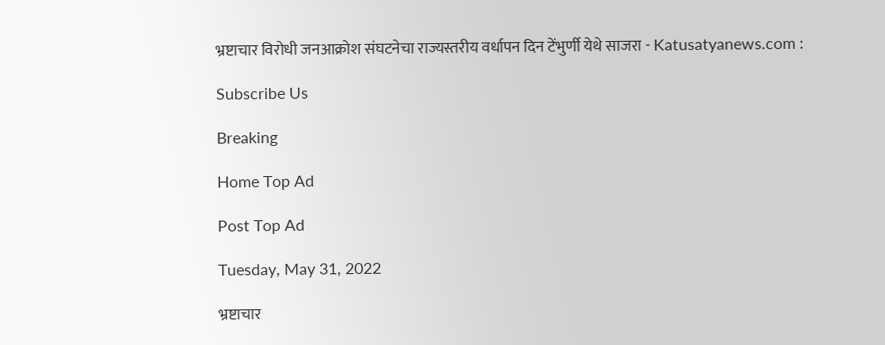भ्रष्टाचार विरोधी जनआक्रोश संघटनेचा राज्यस्तरीय वर्धापन दिन टेंभुर्णी येथे साजरा - Katusatyanews.com :

Subscribe Us

Breaking

Home Top Ad

Post Top Ad

Tuesday, May 31, 2022

भ्रष्टाचार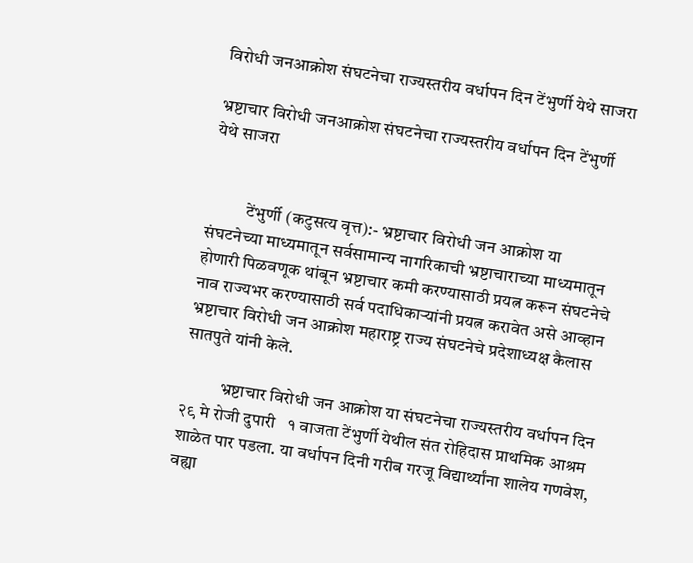विरोधी जनआक्रोश संघटनेचा राज्यस्तरीय वर्धापन दिन टेंभुर्णी येथे साजरा

भ्रष्टाचार विरोधी जनआक्रोश संघटनेचा राज्यस्तरीय वर्धापन दिन टेंभुर्णी येथे साजरा


           टेंभुर्णी (कटुसत्य वृत्त):- भ्रष्टाचार विरोधी जन आक्रोश या संघटनेच्या माध्यमातून सर्वसामान्य नागरिकाची भ्रष्टाचाराच्या माध्यमातून होणारी पिळवणूक थांबून भ्रष्टाचार कमी करण्यासाठी प्रयत्न करून संघटनेचे नाव राज्यभर करण्यासाठी सर्व पदाधिकाऱ्यांनी प्रयत्न करावेत असे आव्हान भ्रष्टाचार विरोधी जन आक्रोश महाराष्ट्र राज्य संघटनेचे प्रदेशाध्यक्ष कैलास सातपुते यांनी केले.

           भ्रष्टाचार विरोधी जन आक्रोश या संघटनेचा राज्यस्तरीय वर्धापन दिन २९ मे रोजी दुपारी   १ वाजता टेंभुर्णी येथील संत रोहिदास प्राथमिक आश्रम शाळेत पार पडला. या वर्धापन दिनी गरीब गरजू विद्यार्थ्यांना शालेय गणवेश, वह्या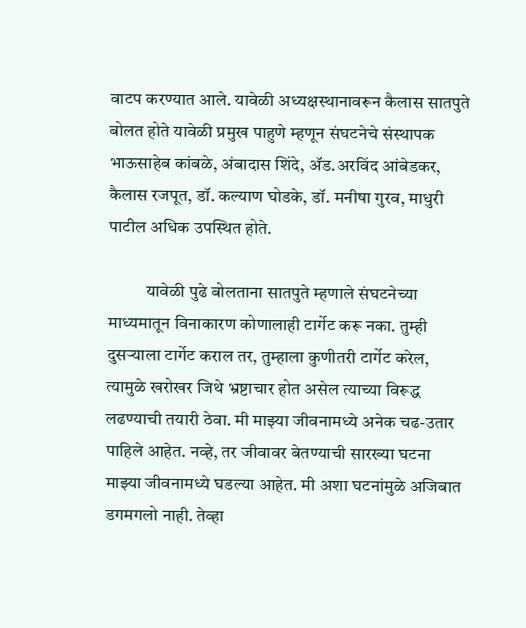वाटप करण्यात आले. यावेळी अध्यक्षस्थानावरून कैलास सातपुते बोलत होते यावेळी प्रमुख पाहुणे म्हणून संघटनेचे संस्थापक भाऊसाहेब कांबळे, अंबादास शिंदे, ॲड.अरविंद आंबेडकर, कैलास रजपूत, डॉ. कल्याण घोडके, डॉ. मनीषा गुरव, माधुरी पाटील अधिक उपस्थित होते.

           यावेळी पुढे बोलताना सातपुते म्हणाले संघटनेच्या माध्यमातून विनाकारण कोणालाही टार्गेट करू नका. तुम्ही दुसऱ्याला टार्गेट कराल तर, तुम्हाला कुणीतरी टार्गेट करेल, त्यामुळे खरोखर जिथे भ्रष्टाचार होत असेल त्याच्या विरूद्ध लढण्याची तयारी ठेवा. मी माझ्या जीवनामध्ये अनेक चढ-उतार पाहिले आहेत. नव्हे, तर जीवावर बेतण्याची सारख्या घटना माझ्या जीवनामध्ये घडल्या आहेत. मी अशा घटनांमुळे अजिबात डगमगलो नाही. तेव्हा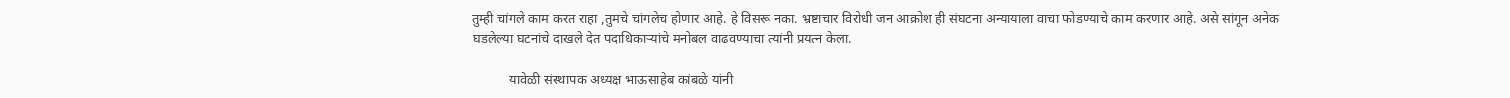तुम्ही चांगले काम करत राहा ,तुमचे चांगलेच होणार आहे. हे विसरू नका. भ्रष्टाचार विरोधी जन आक्रोश ही संघटना अन्यायाला वाचा फोडण्याचे काम करणार आहे. असे सांगून अनेक घडलेल्या घटनांचे दाखले देत पदाधिकार्‍यांचे मनोबल वाढवण्याचा त्यांनी प्रयत्न केला.

           यावेळी संस्थापक अध्यक्ष भाऊसाहेब कांबळे यांनी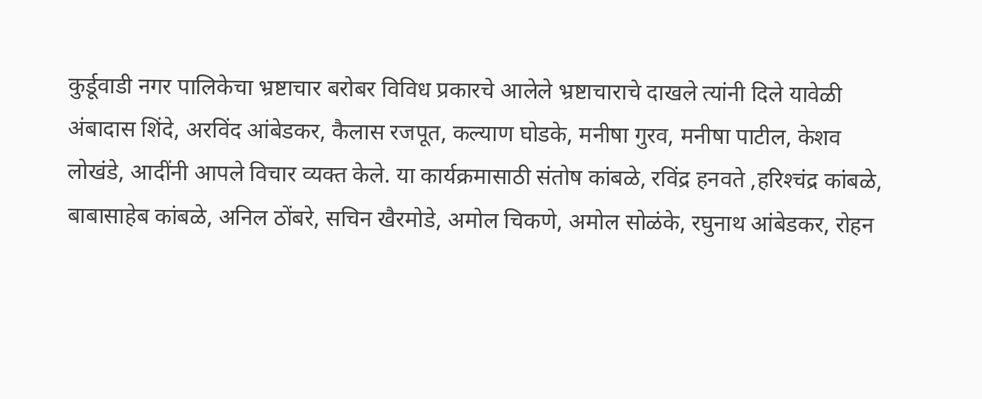कुर्डूवाडी नगर पालिकेचा भ्रष्टाचार बरोबर विविध प्रकारचे आलेले भ्रष्टाचाराचे दाखले त्यांनी दिले यावेळी अंबादास शिंदे, अरविंद आंबेडकर, कैलास रजपूत, कल्याण घोडके, मनीषा गुरव, मनीषा पाटील, केशव लोखंडे, आदींनी आपले विचार व्यक्त केले. या कार्यक्रमासाठी संतोष कांबळे, रविंद्र हनवते ,हरिश्‍चंद्र कांबळे, बाबासाहेब कांबळे, अनिल ठोंबरे, सचिन खैरमोडे, अमोल चिकणे, अमोल सोळंके, रघुनाथ आंबेडकर, रोहन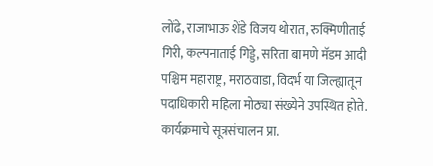लोंढे, राजाभाऊ शेंडे विजय थोरात, रुक्मिणीताई गिरी, कल्पनाताई गिड्डे, सरिता बामणे मॅडम आदी पश्चिम महाराष्ट्र, मराठवाडा, विदर्भ या जिल्ह्यातून पदाधिकारी महिला मोठ्या संख्येने उपस्थित होते. कार्यक्रमाचे सूत्रसंचालन प्रा.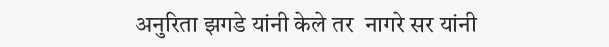अनुरिता झगडे यांनी केले तर  नागरे सर यांनी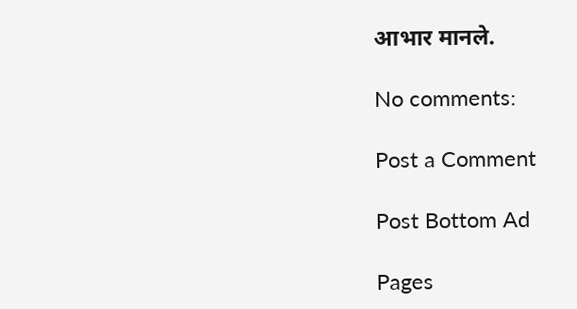आभार मानले.

No comments:

Post a Comment

Post Bottom Ad

Pages